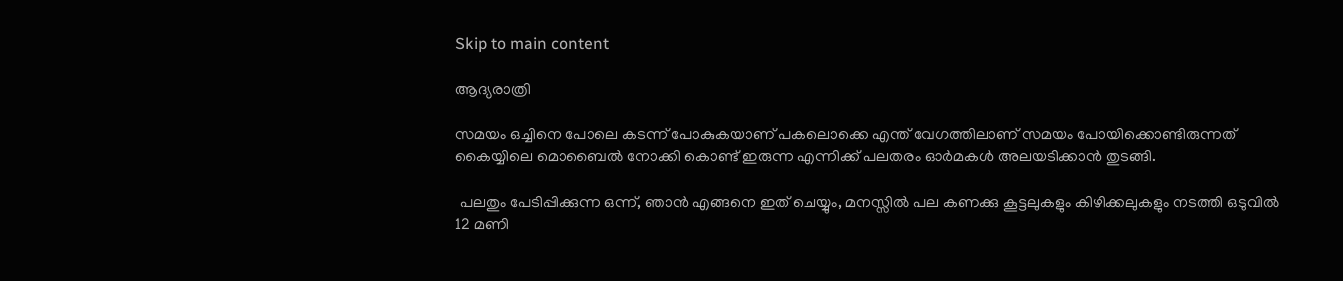Skip to main content

ആദ്യരാത്രി

സമയം ഒച്ചിനെ പോലെ കടന്ന് പോകുകയാണ് പകലൊക്കെ എന്ത് വേഗത്തിലാണ് സമയം പോയിക്കൊണ്ടിരുന്നത് കൈയ്യിലെ മൊബൈൽ നോക്കി കൊണ്ട് ഇരുന്ന എന്നിക്ക്‌ പലതരം ഓർമകൾ അലയടിക്കാൻ തുടങ്ങി.

 പലതും പേടിപ്പിക്കുന്ന ഒന്ന്, ഞാൻ എങ്ങനെ ഇത് ചെയ്യും, മനസ്സിൽ പല കണക്കു കൂട്ടലുകളും കിഴിക്കലുകളും നടത്തി ഒടുവിൽ 12 മണി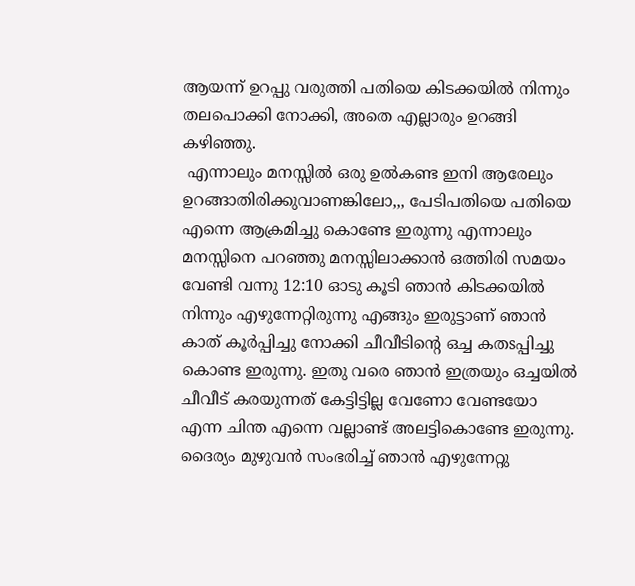ആയന്ന് ഉറപ്പു വരുത്തി പതിയെ കിടക്കയിൽ നിന്നും തലപൊക്കി നോക്കി, അതെ എല്ലാരും ഉറങ്ങി കഴിഞ്ഞു.
 എന്നാലും മനസ്സിൽ ഒരു ഉൽകണ്ട ഇനി ആരേലും ഉറങ്ങാതിരിക്കുവാണങ്കിലോ,,, പേടിപതിയെ പതിയെ എന്നെ ആക്രമിച്ചു കൊണ്ടേ ഇരുന്നു എന്നാലും മനസ്സിനെ പറഞ്ഞു മനസ്സിലാക്കാൻ ഒത്തിരി സമയം വേണ്ടി വന്നു 12:10 ഓടു കൂടി ഞാൻ കിടക്കയിൽ നിന്നും എഴുന്നേറ്റിരുന്നു എങ്ങും ഇരുട്ടാണ് ഞാൻ കാത് കൂർപ്പിച്ചു നോക്കി ചീവീടിന്റെ ഒച്ച കതsപ്പിച്ചു കൊണ്ട ഇരുന്നു. ഇതു വരെ ഞാൻ ഇത്രയും ഒച്ചയിൽ ചീവീട് കരയുന്നത് കേട്ടിട്ടില്ല വേണോ വേണ്ടയോ എന്ന ചിന്ത എന്നെ വല്ലാണ്ട് അലട്ടികൊണ്ടേ ഇരുന്നു. ദൈര്യം മുഴുവൻ സംഭരിച്ച് ഞാൻ എഴുന്നേറ്റു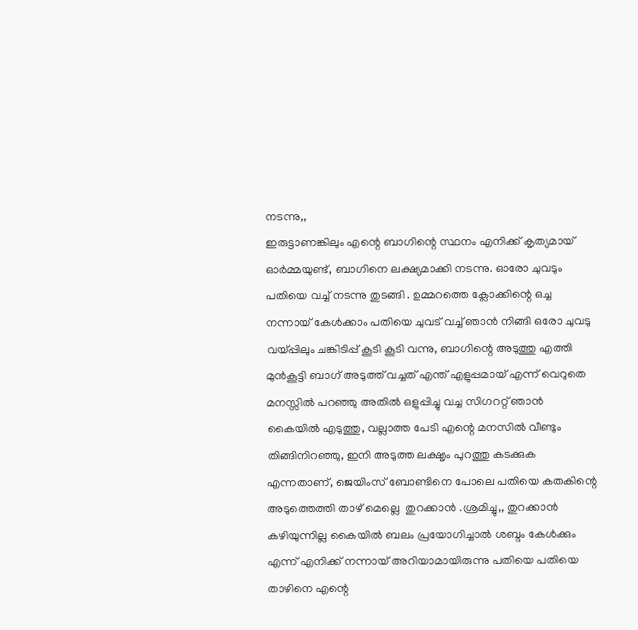നടന്നു,,
ഇരുട്ടാണങ്കിലും എന്റെ ബാഗിന്റെ സ്ഥനം എനിക്ക് കൃത്യമായ് ഓർമ്മയുണ്ട്, ബാഗിനെ ലക്ഷ്യമാക്കി നടന്നു. ഓരോ ചുവടും പതിയെ വച്ച് നടന്നു തുടങ്ങി . ഉമ്മറത്തെ ക്ലോക്കിന്റെ ഒച്ച നന്നായ് കേൾക്കാം പതിയെ ചുവട് വച്ച് ഞാൻ നിങ്ങി ഒരോ ചുവടു വയ്പ്പിലും ചങ്കിടിപ്പ് കൂടി കൂടി വന്നു, ബാഗിന്റെ അടുത്തു എത്തി  മുൻകൂട്ടി ബാഗ് അടുത്ത് വച്ചത് എന്ത് എളുപ്പമായ് എന്ന് വെറുതെ മനസ്സിൽ പറഞ്ഞു അതിൽ ഒളുപ്പിച്ചു വച്ച സിഗററ്റ് ഞാൻ കൈയിൽ എടുത്തു, വല്ലാത്ത പേടി എന്റെ മനസിൽ വീണ്ടും തിങ്ങിനിറഞ്ഞു, ഇനി അടുത്ത ലക്ഷൃം പുറത്തു കടക്കുക എന്നതാണ്, ജെയിംസ് ബോണ്ടിനെ പോലെ പതിയെ കതകിന്റെ അടുത്തെത്തി താഴ് മെല്ലെ  തുറക്കാൻ .ശ്രമിച്ചു,, തുറക്കാൻ കഴിയുന്നില്ല കൈയിൽ ബലം പ്രയോഗിച്ചാൽ ശബ്ദം കേൾക്കും എന്ന് എനിക്ക് നന്നായ് അറിയാമായിരുന്നു പതിയെ പതിയെ താഴിനെ എന്റെ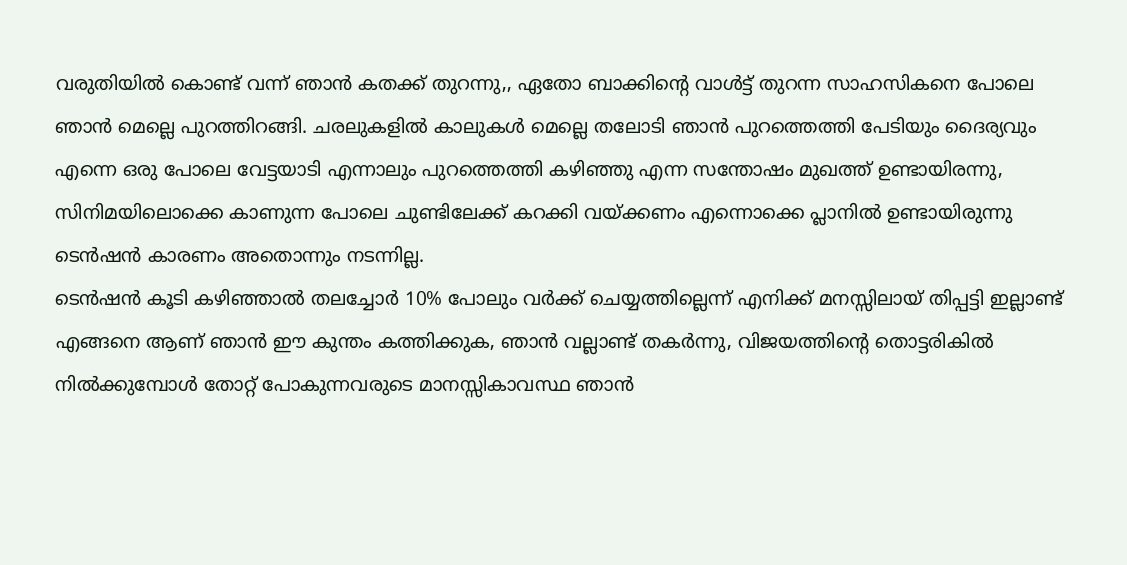വരുതിയിൽ കൊണ്ട് വന്ന് ഞാൻ കതക്ക് തുറന്നു,, ഏതോ ബാക്കിന്റെ വാൾട്ട് തുറന്ന സാഹസികനെ പോലെ ഞാൻ മെല്ലെ പുറത്തിറങ്ങി. ചരലുകളിൽ കാലുകൾ മെല്ലെ തലോടി ഞാൻ പുറത്തെത്തി പേടിയും ദൈര്യവും എന്നെ ഒരു പോലെ വേട്ടയാടി എന്നാലും പുറത്തെത്തി കഴിഞ്ഞു എന്ന സന്തോഷം മുഖത്ത് ഉണ്ടായിരന്നു, സിനിമയിലൊക്കെ കാണുന്ന പോലെ ചുണ്ടിലേക്ക് കറക്കി വയ്ക്കണം എന്നൊക്കെ പ്ലാനിൽ ഉണ്ടായിരുന്നു ടെൻഷൻ കാരണം അതൊന്നും നടന്നില്ല.
ടെൻഷൻ കൂടി കഴിഞ്ഞാൽ തലച്ചോർ 10% പോലും വർക്ക് ചെയ്യത്തില്ലെന്ന് എനിക്ക് മനസ്സിലായ് തിപ്പട്ടി ഇല്ലാണ്ട് എങ്ങനെ ആണ് ഞാൻ ഈ കുന്തം കത്തിക്കുക, ഞാൻ വല്ലാണ്ട് തകർന്നു, വിജയത്തിന്റെ തൊട്ടരികിൽ നിൽക്കുമ്പോൾ തോറ്റ് പോകുന്നവരുടെ മാനസ്സികാവസ്ഥ ഞാൻ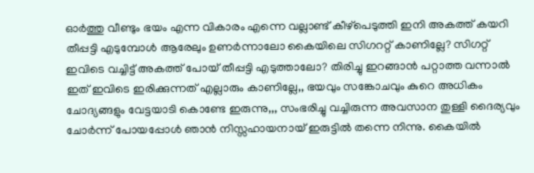ഓർത്തു വീണ്ടും ഭയം എന്ന വികാരം എന്നെ വല്ലാണ്ട് കീഴ്പെടുത്തി ഇനി അകത്ത് കയറി തീപ്പട്ടി എടുമ്പോൾ ആരേലും ഉണർന്നാലോ കൈയിലെ സിഗററ്റ് കാണില്ലേ? സിഗറ്റ് ഇവിടെ വച്ചിട്ട് അകത്ത് പോയ് തീപ്പട്ടി എടുത്താലോ? തിരിച്ചു ഇറങ്ങാൻ പറ്റാത്ത വന്നാൽ ഇത് ഇവിടെ ഇരിക്കുന്നത് എല്ലാരും കാണില്ലേ,, ഭയവും സങ്കോചവും കുറെ അധികം ചോദ്യങ്ങളും വേട്ടയാടി കൊണ്ടേ ഇരുന്നു,,, സംഭരിച്ചു വച്ചിരുന്ന അവസാന തുള്ളി ദൈര്യവും ചോർന്ന് പോയപ്പോൾ ഞാൻ നിസ്സഹായനായ് ഇരുട്ടിൽ തന്നെ നിന്നു. കൈയിൽ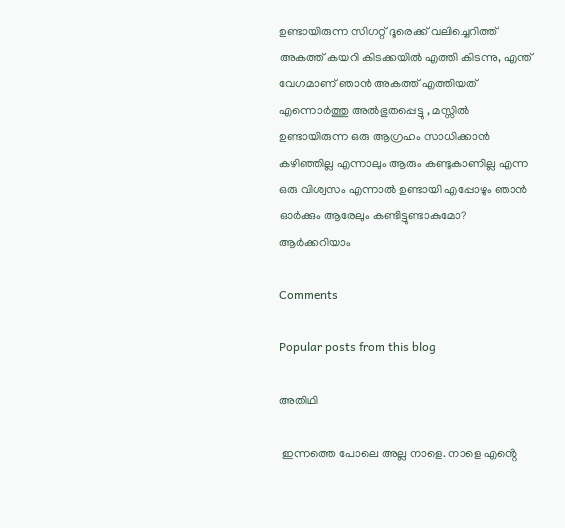ഉണ്ടായിരുന്ന സിഗറ്റ് ദൂരെക്ക് വലിച്ചെറിത്ത് അകത്ത് കയറി കിടക്കയിൽ എത്തി കിടന്നു, എന്ത് വേഗമാണ് ഞാൻ അകത്ത് എത്തിയത് എന്നൊർത്തു അൽഭുതപ്പെട്ടു , മസ്സിൽ ഉണ്ടായിരുന്ന ഒരു ആഗ്രഹം സാധിക്കാൻ കഴിഞ്ഞില്ല എന്നാലും ആരും കണ്ടുകാണില്ല എന്ന ഒരു വിശ്വസം എന്നാൽ ഉണ്ടായി എപ്പോഴും ഞാൻ ഓർക്കും ആരേലും കണ്ടിട്ടുണ്ടാകുമോ? ആർക്കറിയാം

Comments

Popular posts from this blog

അതിഥി

 ഇന്നത്തെ പോലെ അല്ല നാളെ. നാളെ എൻ്റെ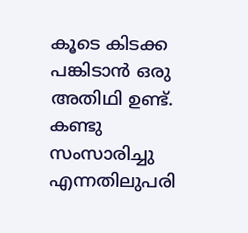കൂടെ കിടക്ക പങ്കിടാൻ ഒരു അതിഥി ഉണ്ട്. കണ്ടു സംസാരിച്ചു എന്നതിലുപരി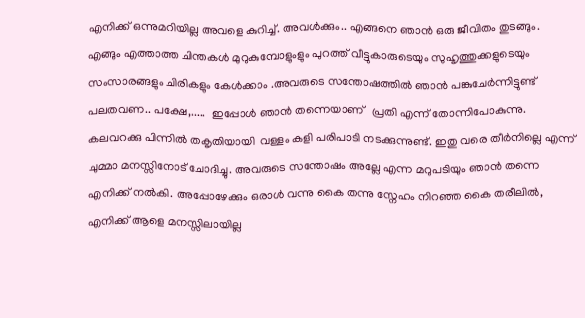എനിക്ക് ഒന്നുമറിയില്ല അവളെ കുറിച്ച്. അവൾക്കും.. എങ്ങനെ ഞാൻ ഒരു ജീവിതം തുടങ്ങും.  എങ്ങും എത്താത്ത ചിന്തകൾ മുറുകുമ്പോളുംളും പുറത്ത് വീട്ടുകാരുടെയും സുഹൃത്തുക്കളുടെയും സംസാരങ്ങളും ചിരികളും കേൾക്കാം .അവരുടെ സന്തോഷത്തിൽ ഞാൻ പങ്കുചേർന്നിട്ടുണ്ട് പലതവണ.. പക്ഷേ,.....  ഇപ്പോൾ ഞാൻ തന്നെയാണ്   പ്രതി എന്ന് തോന്നിപോകുന്നു.  കലവറക്കു പിന്നിൽ തകൃതിയായി  വള്ളം കളി പരിപാടി നടക്കുന്നുണ്ട്. ഇതു വരെ തീർനില്ലെ എന്ന് ചുമ്മാ മനസ്സിനോട് ചോദിച്ചു. അവരുടെ സന്തോഷം അല്ലേ എന്ന മറുപടിയും ഞാൻ തന്നെ എനിക്ക് നൽകി. അപ്പോഴേക്കും ഒരാൾ വന്നു കൈ തന്നു സ്നേഹം നിറഞ്ഞ കൈ തരീലിൽ, എനിക്ക് ആളെ മനസ്സിലായില്ല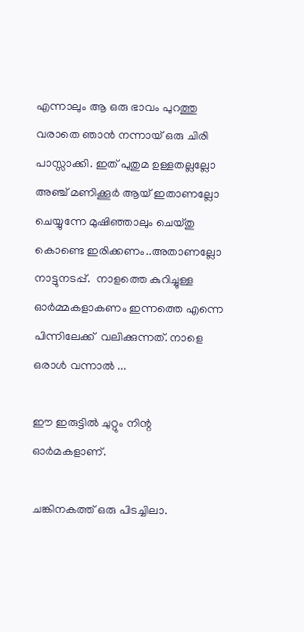എന്നാലും ആ ഒരു ഭാവം പുറത്തു വരാതെ ഞാൻ നന്നായ് ഒരു ചിരി പാസ്സാക്കി. ഇത് പുതുമ ഉള്ളതല്ലല്ലോ അഞ്ച് മണിക്കൂർ ആയ് ഇതാണല്ലോ ചെയ്യുന്നേ മുഷിഞ്ഞാലും ചെയ്തു കൊണ്ടെ ഇരിക്കണം..അതാണല്ലോ നാട്ടുനടപ്പ്.  നാളത്തെ കുറിച്ചുള്ള ഓർമ്മകളാകണം ഇന്നത്തെ എന്നെ പിന്നിലേക്ക്  വലിക്കുന്നത്. നാളെ ഒരാൾ വന്നാൽ ...

ഈ ഇരുട്ടിൽ ചുറ്റും നിന്റ ഓർമകളാണ്.

ചങ്കിനകത്ത് ഒരു പിടച്ചിലാ.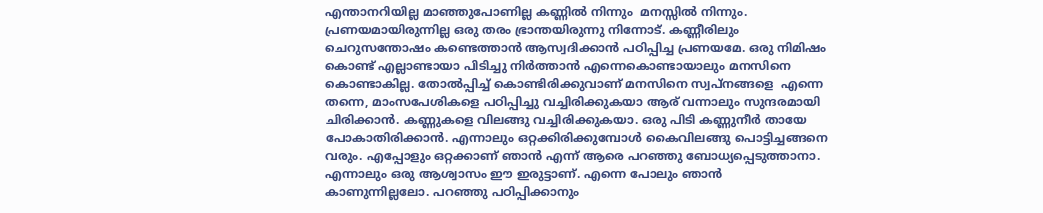എന്താനറിയില്ല മാഞ്ഞുപോണില്ല കണ്ണിൽ നിന്നും  മനസ്സിൽ നിന്നും. പ്രണയമായിരുന്നില്ല ഒരു തരം ഭ്രാന്തയിരുന്നു നിന്നോട്. കണ്ണീരിലും ചെറുസന്തോഷം കണ്ടെത്താൻ ആസ്വദിക്കാൻ പഠിപ്പിച്ച പ്രണയമേ. ഒരു നിമിഷം കൊണ്ട് എല്ലാണ്ടായാ പിടിച്ചു നിർത്താൻ എന്നെകൊണ്ടായാലും മനസിനെ കൊണ്ടാകില്ല. തോൽപ്പിച്ച് കൊണ്ടിരിക്കുവാണ് മനസിനെ സ്വപ്നങ്ങളെ  എന്നെ തന്നെ, മാംസപേശികളെ പഠിപ്പിച്ചു വച്ചിരിക്കുകയാ ആര് വന്നാലും സുന്ദരമായി ചിരിക്കാൻ. കണ്ണുകളെ വിലങ്ങു വച്ചിരിക്കുകയാ. ഒരു പിടി കണ്ണുനീർ തായേ പോകാതിരിക്കാൻ. എന്നാലും ഒറ്റക്കിരിക്കുമ്പോൾ കൈവിലങ്ങു പൊട്ടിച്ചങ്ങനെ വരും. എപ്പോളും ഒറ്റക്കാണ് ഞാൻ എന്ന് ആരെ പറഞ്ഞു ബോധ്യപ്പെടുത്താനാ. എന്നാലും ഒരു ആശ്വാസം ഈ ഇരുട്ടാണ്. എന്നെ പോലും ഞാൻ കാണുന്നില്ലലോ. പറഞ്ഞു പഠിപ്പിക്കാനും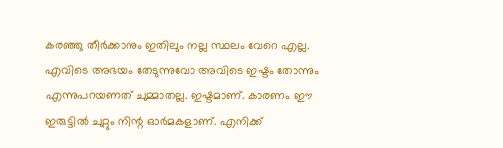കരഞ്ഞു തീർക്കാനും ഇതിലും നല്ല സ്ഥലം വേറെ എല്ല. എവിടെ അഭയം തേടുന്നുവോ അവിടെ ഇഷ്ടം തോന്നും എന്നുപറയണത് ചുമ്മാതല്ല. ഇഷ്ടമാണ്. കാരണം ഈ ഇരുട്ടിൽ ചുറ്റും നിന്റ ഓർമകളാണ്. എനിക്ക്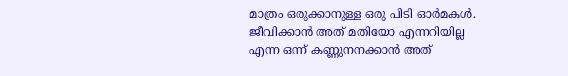മാത്രം ഒരുക്കാനുള്ള ഒരു പിടി ഓർമകൾ. ജീവിക്കാൻ അത് മതിയോ എന്നറിയില്ല എന്ന ഒന്ന് കണ്ണുനനക്കാൻ അത്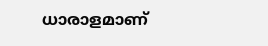ധാരാളമാണ്